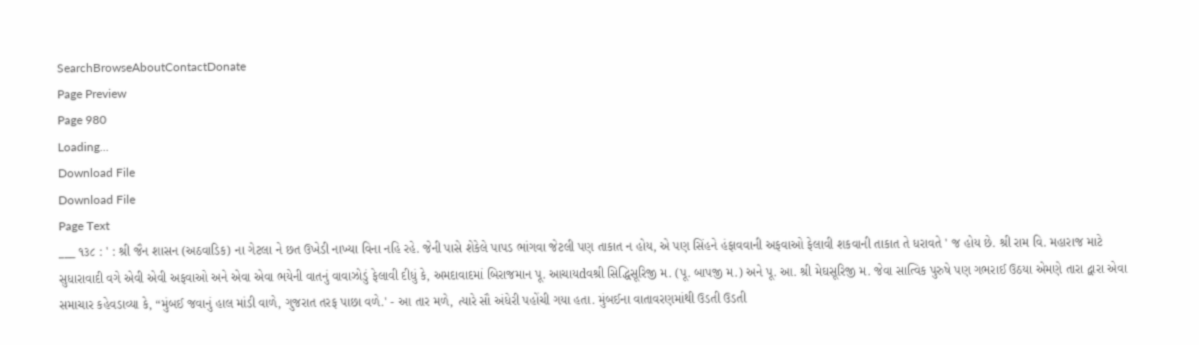SearchBrowseAboutContactDonate
Page Preview
Page 980
Loading...
Download File
Download File
Page Text
___ ૧૩૮ : ' : શ્રી જૈન શાસન (અઠવાડિક) ના ગેટલા ને છત ઉખેડી નાખ્યા વિના નહિ રહે. જેની પાસે શેકેલે પાપડ ભાંગવા જેટલી પણ તાકાત ન હોય, એ પણ સિંહને હંફાવવાની અફવાઓ ફેલાવી શકવાની તાકાત તે ધરાવતે ' જ હોય છે. શ્રી રામ વિ. મહારાજ માટે સુધારાવાદી વગે એવી એવી અફવાઓ અને એવા એવા ભયેની વાતનું વાવાઝોડું ફેલાવી દીધું કે, અમદાવાદમાં બિરાજમાન પૂ. આચાયdવશ્રી સિદ્ધિસૂરિજી મ. (પૂ. બાપજી મ.) અને પૂ. આ. શ્રી મેઘસૂરિજી મ. જેવા સાત્વિક પુરુષે પણ ગભરાઈ ઉઠયા એમણે તારા દ્વારા એવા સમાચાર કહેવડાવ્યા કે, “મુંબઈ જવાનું હાલ માંડી વાળે, ગુજરાત તરફ પાછા વળે.' - આ તાર મળે, ત્યારે સૌ અંધેરી પહોંચી ગયા હતા. મુંબઈના વાતાવરણમાંથી ઉડતી ઉડતી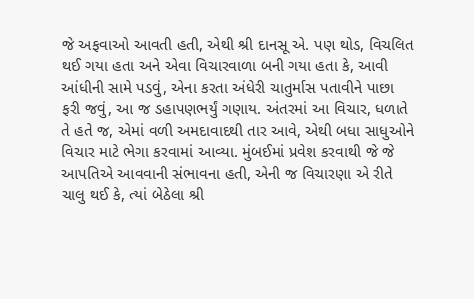જે અફવાઓ આવતી હતી, એથી શ્રી દાનસૂ એ. પણ થોડ, વિચલિત થઈ ગયા હતા અને એવા વિચારવાળા બની ગયા હતા કે, આવી આંધીની સામે પડવું, એના કરતા અંધેરી ચાતુર્માસ પતાવીને પાછા ફરી જવું, આ જ ડહાપણભર્યું ગણાય. અંતરમાં આ વિચાર, ધળાતે તે હતે જ, એમાં વળી અમદાવાદથી તાર આવે, એથી બધા સાધુઓને વિચાર માટે ભેગા કરવામાં આવ્યા. મુંબઈમાં પ્રવેશ કરવાથી જે જે આપતિએ આવવાની સંભાવના હતી, એની જ વિચારણા એ રીતે ચાલુ થઈ કે, ત્યાં બેઠેલા શ્રી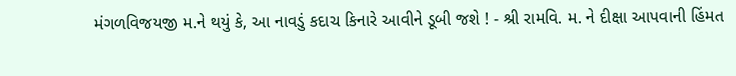મંગળવિજયજી મ.ને થયું કે, આ નાવડું કદાચ કિનારે આવીને ડૂબી જશે ! - શ્રી રામવિ. મ. ને દીક્ષા આપવાની હિંમત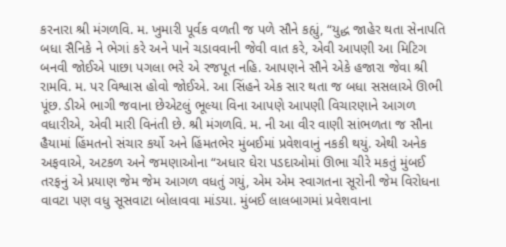કરનારા શ્રી મંગળવિ. મ. ખુમારી પૂર્વક વળતી જ પળે સૌને કહ્યું, “યુદ્ધ જાહેર થતા સેનાપતિ બધા સૈનિકે ને ભેગાં કરે અને પાને ચડાવવાની જેવી વાત કરે, એવી આપણી આ મિટિગ બનવી જોઈએ પાછા પગલા ભરે એ રજપૂત નહિ. આપણને સૌને એકે હજારા જેવા શ્રી રામવિ. મ. પર વિશ્વાસ હોવો જોઈએ. આ સિંહને એક સાર થતા જ બધા સસલાએ ઊભી પૂંછ. ડીએ ભાગી જવાના છેએટલું ભૂલ્યા વિના આપણે આપણી વિચારણાને આગળ વધારીએ, એવી મારી વિનંતી છે. શ્રી મંગળવિ. મ. ની આ વીર વાણી સાંભળતા જ સૌના હૈયામાં હિંમતનો સંચાર કર્યો અને હિંમતભેર મુંબઈમાં પ્રવેશવાનું નકકી થયું. એથી અનેક અફવાએ, અટકળ અને જમણાઓના “અધાર ઘેરા પડદાઓમાં ઊભા ચીરે મકતું મુંબઈ તરફનું એ પ્રયાણ જેમ જેમ આગળ વધતું ગયું, એમ એમ સ્વાગતના સૂરોની જેમ વિરોધના વાવટા પણ વધુ સૂસવાટા બોલાવવા માંડયા. મુંબઈ લાલબાગમાં પ્રવેશવાના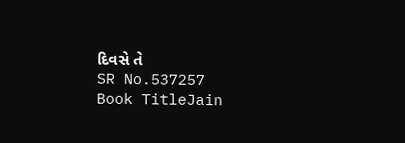દિવસે તે
SR No.537257
Book TitleJain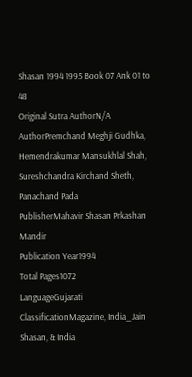Shasan 1994 1995 Book 07 Ank 01 to 48
Original Sutra AuthorN/A
AuthorPremchand Meghji Gudhka, Hemendrakumar Mansukhlal Shah, Sureshchandra Kirchand Sheth, Panachand Pada
PublisherMahavir Shasan Prkashan Mandir
Publication Year1994
Total Pages1072
LanguageGujarati
ClassificationMagazine, India_Jain Shasan, & India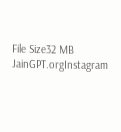File Size32 MB
JainGPT.orgInstagram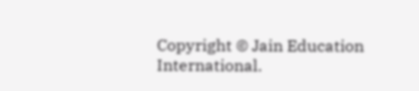Copyright © Jain Education International.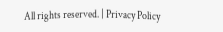All rights reserved. | Privacy Policy